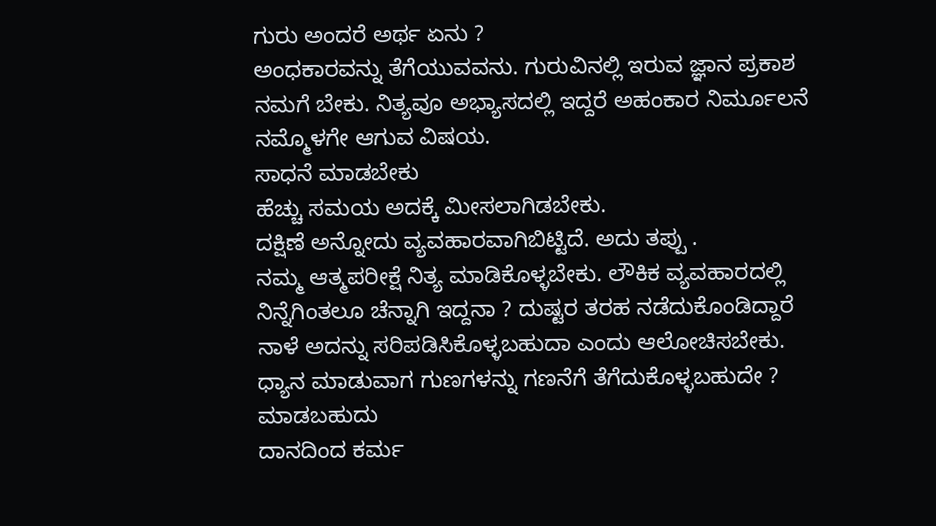ಗುರು ಅಂದರೆ ಅರ್ಥ ಏನು ?
ಅಂಧಕಾರವನ್ನು ತೆಗೆಯುವವನು. ಗುರುವಿನಲ್ಲಿ ಇರುವ ಜ್ಞಾನ ಪ್ರಕಾಶ ನಮಗೆ ಬೇಕು. ನಿತ್ಯವೂ ಅಭ್ಯಾಸದಲ್ಲಿ ಇದ್ದರೆ ಅಹಂಕಾರ ನಿರ್ಮೂಲನೆ ನಮ್ಮೊಳಗೇ ಆಗುವ ವಿಷಯ.
ಸಾಧನೆ ಮಾಡಬೇಕು
ಹೆಚ್ಚು ಸಮಯ ಅದಕ್ಕೆ ಮೀಸಲಾಗಿಡಬೇಕು.
ದಕ್ಷಿಣೆ ಅನ್ನೋದು ವ್ಯವಹಾರವಾಗಿಬಿಟ್ಟಿದೆ. ಅದು ತಪ್ಪು .
ನಮ್ಮ ಆತ್ಮಪರೀಕ್ಷೆ ನಿತ್ಯ ಮಾಡಿಕೊಳ್ಳಬೇಕು. ಲೌಕಿಕ ವ್ಯವಹಾರದಲ್ಲಿ ನಿನ್ನೆಗಿಂತಲೂ ಚೆನ್ನಾಗಿ ಇದ್ದನಾ ? ದುಷ್ಟರ ತರಹ ನಡೆದುಕೊಂಡಿದ್ದಾರೆ ನಾಳೆ ಅದನ್ನು ಸರಿಪಡಿಸಿಕೊಳ್ಳಬಹುದಾ ಎಂದು ಆಲೋಚಿಸಬೇಕು.
ಧ್ಯಾನ ಮಾಡುವಾಗ ಗುಣಗಳನ್ನು ಗಣನೆಗೆ ತೆಗೆದುಕೊಳ್ಳಬಹುದೇ ? ಮಾಡಬಹುದು
ದಾನದಿಂದ ಕರ್ಮ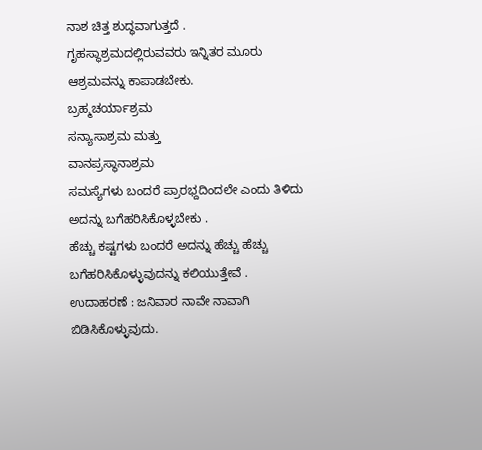ನಾಶ ಚಿತ್ತ ಶುದ್ಧವಾಗುತ್ತದೆ .
ಗೃಹಸ್ಥಾಶ್ರಮದಲ್ಲಿರುವವರು ಇನ್ನಿತರ ಮೂರು ಆಶ್ರಮವನ್ನು ಕಾಪಾಡಬೇಕು.
ಬ್ರಹ್ಮಚರ್ಯಾಶ್ರಮ
ಸನ್ಯಾಸಾಶ್ರಮ ಮತ್ತು
ವಾನಪ್ರಸ್ಥಾನಾಶ್ರಮ
ಸಮಸ್ಯೆಗಳು ಬಂದರೆ ಪ್ರಾರಭ್ದದಿಂದಲೇ ಎಂದು ತಿಳಿದು ಅದನ್ನು ಬಗೆಹರಿಸಿಕೊಳ್ಳಬೇಕು .
ಹೆಚ್ಚು ಕಷ್ಟಗಳು ಬಂದರೆ ಅದನ್ನು ಹೆಚ್ಚು ಹೆಚ್ಚು ಬಗೆಹರಿಸಿಕೊಳ್ಳುವುದನ್ನು ಕಲಿಯುತ್ತೇವೆ .
ಉದಾಹರಣೆ : ಜನಿವಾರ ನಾವೇ ನಾವಾಗಿ ಬಿಡಿಸಿಕೊಳ್ಳುವುದು.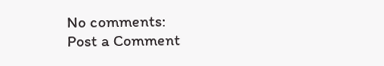No comments:
Post a Comment